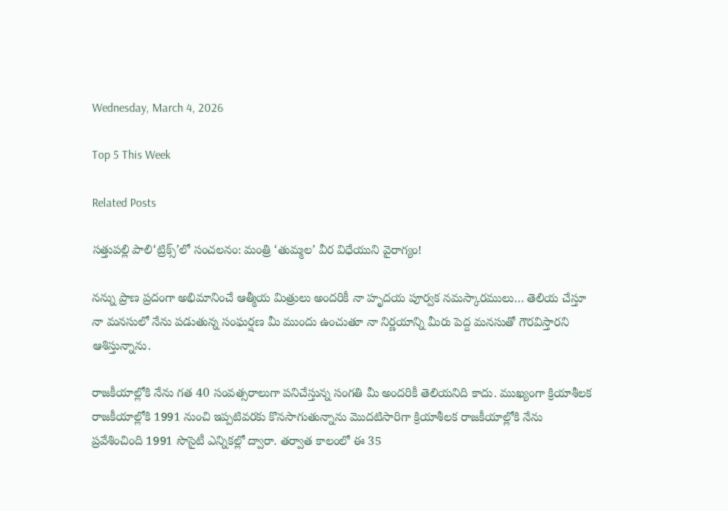Wednesday, March 4, 2026

Top 5 This Week

Related Posts

సత్తుపల్లి పాలి‘ట్రిక్స్’లో సంచలనం: మంత్రి ‘తుమ్మల’ వీర విధేయుని వైరాగ్యం!

నన్ను ప్రాణ ప్రదంగా అభిమానించే ఆత్మీయ మిత్రులు అందరికీ నా హృదయ పూర్వక నమస్కారములు… తెలియ చేస్తూ నా మనసులో నేను పడుతున్న సంఘర్షణ మీ ముందు ఉంచుతూ నా నిర్ణయాన్ని మీరు పెద్ద మనసుతో గౌరవిస్తారని ఆశిస్తున్నాను.

రాజకీయాల్లోకి నేను గత 40 సంవత్సరాలుగా పనిచేస్తున్న సంగతి మీ అందరికీ తెలియనిది కాదు. ముఖ్యంగా క్రియాశీలక రాజకీయాల్లోకి 1991 నుంచి ఇప్పటివరకు కొనసాగుతున్నాను మొదటిసారిగా క్రియాశీలక రాజకీయాల్లోకి నేను ప్రవేశించింది 1991 సొసైటీ ఎన్నికల్లో ద్వారా. తర్వాత కాలంలో ఈ 35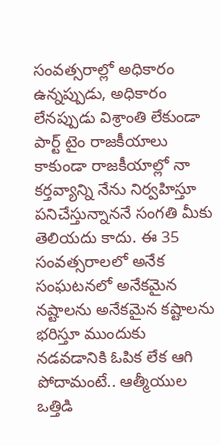సంవత్సరాల్లో అధికారం ఉన్నప్పుడు, అధికారం లేనప్పుడు విశ్రాంతి లేకుండా పార్ట్ టైం రాజకీయాలు కాకుండా రాజకీయాల్లో నా కర్తవ్యాన్ని నేను నిర్వహిస్తూ పనిచేస్తున్నాననే సంగతి మీకు తెలియదు కాదు. ఈ 35 సంవత్సరాలలో అనేక సంఘటనలో అనేకమైన నష్టాలను అనేకమైన కష్టాలను భరిస్తూ ముందుకు నడవడానికి ఓపిక లేక ఆగి పోదామంటే.. ఆత్మీయుల ఒత్తిడి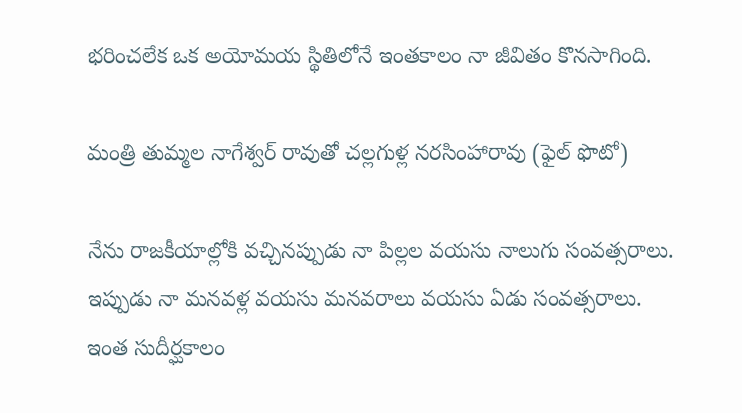భరించలేక ఒక అయోమయ స్థితిలోనే ఇంతకాలం నా జీవితం కొనసాగింది.

మంత్రి తుమ్మల నాగేశ్వర్ రావుతో చల్లగుళ్ల నరసింహారావు (ఫైల్ ఫొటో)

నేను రాజకీయాల్లోకి వచ్చినప్పుడు నా పిల్లల వయసు నాలుగు సంవత్సరాలు. ఇప్పుడు నా మనవళ్ల వయసు మనవరాలు వయసు ఏడు సంవత్సరాలు. ఇంత సుదీర్ఘకాలం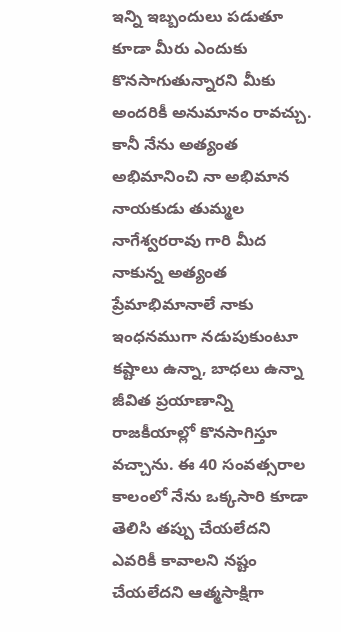ఇన్ని ఇబ్బందులు పడుతూ కూడా మీరు ఎందుకు కొనసాగుతున్నారని మీకు అందరికీ అనుమానం రావచ్చు. కానీ నేను అత్యంత అభిమానించి నా అభిమాన నాయకుడు తుమ్మల నాగేశ్వరరావు గారి మీద నాకున్న అత్యంత ప్రేమాభిమానాలే నాకు ఇంధనముగా నడుపుకుంటూ కష్టాలు ఉన్నా, బాధలు ఉన్నా జీవిత ప్రయాణాన్ని రాజకీయాల్లో కొనసాగిస్తూ వచ్చాను. ఈ 40 సంవత్సరాల కాలంలో నేను ఒక్కసారి కూడా తెలిసి తప్పు చేయలేదని ఎవరికీ కావాలని నష్టం చేయలేదని ఆత్మసాక్షిగా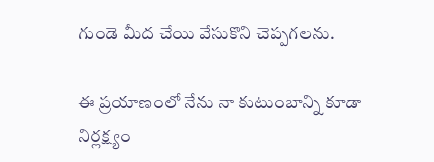గుండె మీద చేయి వేసుకొని చెప్పగలను.

ఈ ప్రయాణంలో నేను నా కుటుంబాన్ని కూడా నిర్లక్ష్యం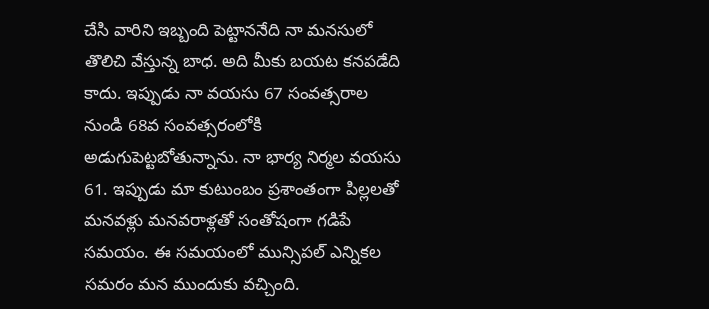చేసి వారిని ఇబ్బంది పెట్టాననేది నా మనసులో తొలిచి వేస్తున్న బాధ. అది మీకు బయట కనపడేది కాదు. ఇప్పుడు నా వయసు 67 సంవత్సరాల నుండి 68వ సంవత్సరంలోకి అడుగుపెట్టబోతున్నాను. నా భార్య నిర్మల వయసు 61. ఇప్పుడు మా కుటుంబం ప్రశాంతంగా పిల్లలతో మనవళ్లు మనవరాళ్లతో సంతోషంగా గడిపే సమయం. ఈ సమయంలో మున్సిపల్ ఎన్నికల సమరం మన ముందుకు వచ్చింది.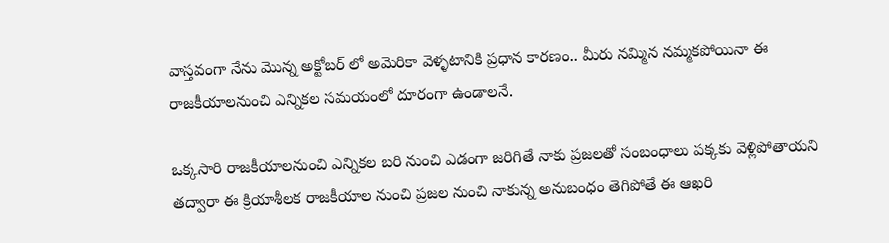వాస్తవంగా నేను మొన్న అక్టోబర్ లో అమెరికా వెళ్ళటానికి ప్రధాన కారణం.. మీరు నమ్మిన నమ్మకపోయినా ఈ రాజకీయాలనుంచి ఎన్నికల సమయంలో దూరంగా ఉండాలనే.

ఒక్కసారి రాజకీయాలనుంచి ఎన్నికల బరి నుంచి ఎడంగా జరిగితే నాకు ప్రజలతో సంబంధాలు పక్కకు వెళ్లిపోతాయని తద్వారా ఈ క్రియాశీలక రాజకీయాల నుంచి ప్రజల నుంచి నాకున్న అనుబంధం తెగిపోతే ఈ ఆఖరి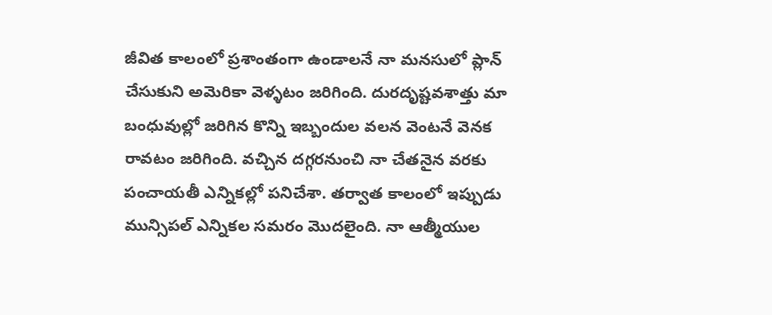జీవిత కాలంలో ప్రశాంతంగా ఉండాలనే నా మనసులో ప్లాన్ చేసుకుని అమెరికా వెళ్ళటం జరిగింది. దురదృష్టవశాత్తు మా బంధువుల్లో జరిగిన కొన్ని ఇబ్బందుల వలన వెంటనే వెనక రావటం జరిగింది. వచ్చిన దగ్గరనుంచి నా చేతనైన వరకు పంచాయతీ ఎన్నికల్లో పనిచేశా. తర్వాత కాలంలో ఇప్పుడు మున్సిపల్ ఎన్నికల సమరం మొదలైంది. నా ఆత్మీయుల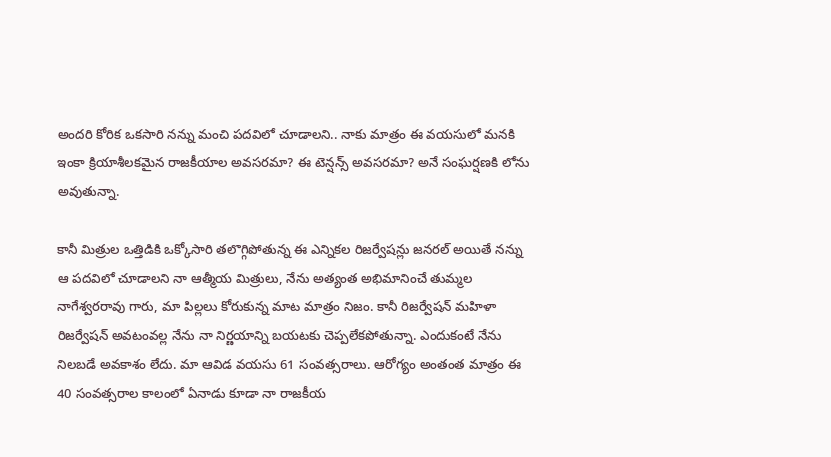అందరి కోరిక ఒకసారి నన్ను మంచి పదవిలో చూడాలని.. నాకు మాత్రం ఈ వయసులో మనకి ఇంకా క్రియాశీలకమైన రాజకీయాల అవసరమా? ఈ టెన్షన్స్ అవసరమా? అనే సంఘర్షణకి లోను అవుతున్నా.

కానీ మిత్రుల ఒత్తిడికి ఒక్కోసారి తలొగ్గిపోతున్న ఈ ఎన్నికల రిజర్వేషన్లు జనరల్ అయితే నన్ను ఆ పదవిలో చూడాలని నా ఆత్మీయ మిత్రులు, నేను అత్యంత అభిమానించే తుమ్మల నాగేశ్వరరావు గారు, మా పిల్లలు కోరుకున్న మాట మాత్రం నిజం. కానీ రిజర్వేషన్ మహిళా రిజర్వేషన్ అవటంవల్ల నేను నా నిర్ణయాన్ని బయటకు చెప్పలేకపోతున్నా. ఎందుకంటే నేను నిలబడే అవకాశం లేదు. మా ఆవిడ వయసు 61 సంవత్సరాలు. ఆరోగ్యం అంతంత మాత్రం ఈ 40 సంవత్సరాల కాలంలో ఏనాడు కూడా నా రాజకీయ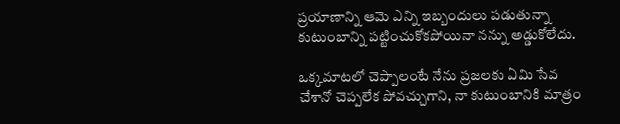ప్రయాణాన్ని ఆమె ఎన్ని ఇబ్బందులు పడుతున్నా కుటుంబాన్ని పట్టించుకోకపోయినా నన్ను అడ్డుకోలేదు.

ఒక్కమాటలో చెప్పాలంటే నేను ప్రజలకు ఏమి సేవ చేశానో చెప్పలేక పోవచ్చుగాని, నా కుటుంబానికి మాత్రం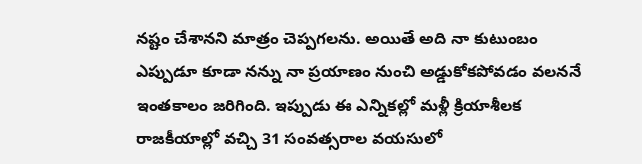నష్టం చేశానని మాత్రం చెప్పగలను. అయితే అది నా కుటుంబం ఎప్పుడూ కూడా నన్ను నా ప్రయాణం నుంచి అడ్డుకోకపోవడం వలననే ఇంతకాలం జరిగింది. ఇప్పుడు ఈ ఎన్నికల్లో మళ్లీ క్రియాశీలక రాజకీయాల్లో వచ్చి 31 సంవత్సరాల వయసులో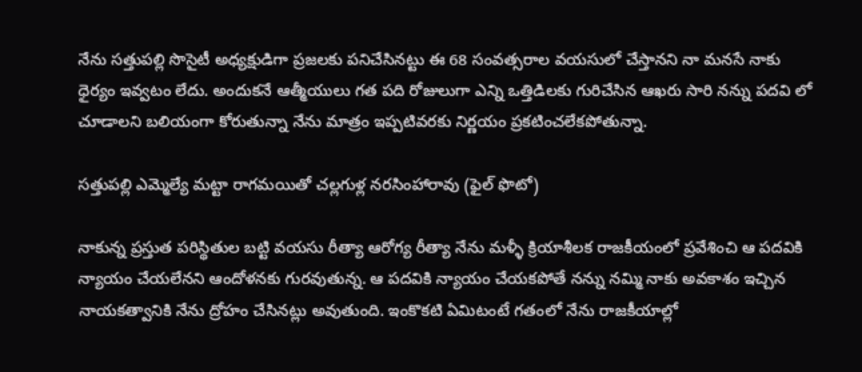నేను సత్తుపల్లి సొసైటీ అధ్యక్షుడిగా ప్రజలకు పనిచేసినట్టు ఈ 68 సంవత్సరాల వయసులో చేస్తానని నా మనసే నాకు ధైర్యం ఇవ్వటం లేదు. అందుకనే ఆత్మీయులు గత పది రోజులుగా ఎన్ని ఒత్తిడిలకు గురిచేసిన ఆఖరు సారి నన్ను పదవి లో చూడాలని బలియంగా కోరుతున్నా నేను మాత్రం ఇప్పటివరకు నిర్ణయం ప్రకటించలేకపోతున్నా.

సత్తుపల్లి ఎమ్మెల్యే మట్టా రాగమయితో చల్లగుళ్ల నరసింహారావు (ఫైల్ ఫొటో)

నాకున్న ప్రస్తుత పరిస్థితుల బట్టి వయసు రీత్యా ఆరోగ్య రీత్యా నేను మళ్ళీ క్రియాశీలక రాజకీయంలో ప్రవేశించి ఆ పదవికి న్యాయం చేయలేనని ఆందోళనకు గురవుతున్న. ఆ పదవికి న్యాయం చేయకపోతే నన్ను నమ్మి నాకు అవకాశం ఇచ్చిన నాయకత్వానికి నేను ద్రోహం చేసినట్లు అవుతుంది. ఇంకొకటి ఏమిటంటే గతంలో నేను రాజకీయాల్లో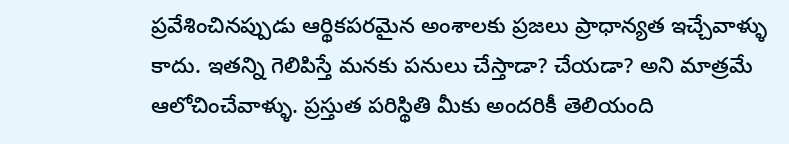ప్రవేశించినప్పుడు ఆర్థికపరమైన అంశాలకు ప్రజలు ప్రాధాన్యత ఇచ్చేవాళ్ళు కాదు. ఇతన్ని గెలిపిస్తే మనకు పనులు చేస్తాడా? చేయడా? అని మాత్రమే ఆలోచించేవాళ్ళు. ప్రస్తుత పరిస్థితి మీకు అందరికీ తెలియంది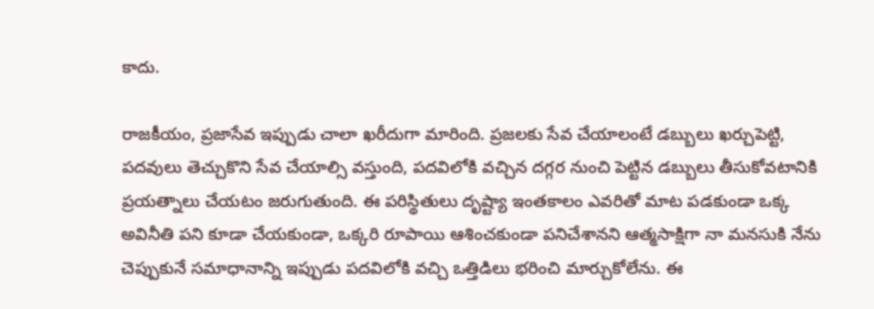కాదు.

రాజకీయం, ప్రజాసేవ ఇప్పుడు చాలా ఖరీదుగా మారింది. ప్రజలకు సేవ చేయాలంటే డబ్బులు ఖర్చుపెట్టి, పదవులు తెచ్చుకొని సేవ చేయాల్సి వస్తుంది, పదవిలోకి వచ్చిన దగ్గర నుంచి పెట్టిన డబ్బులు తీసుకోవటానికి ప్రయత్నాలు చేయటం జరుగుతుంది. ఈ పరిస్థితులు దృష్ట్యా ఇంతకాలం ఎవరితో మాట పడకుండా ఒక్క అవినీతి పని కూడా చేయకుండా, ఒక్కరి రూపాయి ఆశించకుండా పనిచేశానని ఆత్మసాక్షిగా నా మనసుకి నేను చెప్పుకునే సమాధానాన్ని ఇప్పుడు పదవిలోకి వచ్చి ఒత్తిడిలు భరించి మార్చుకోలేను. ఈ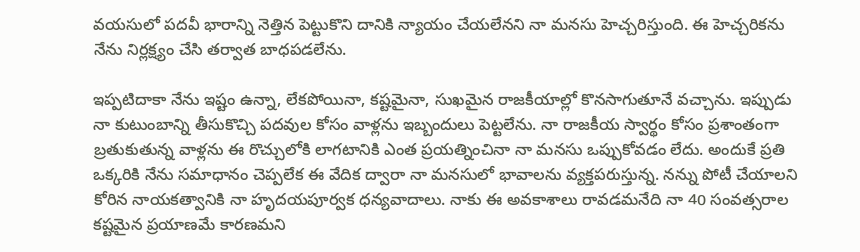వయసులో పదవీ భారాన్ని నెత్తిన పెట్టుకొని దానికి న్యాయం చేయలేనని నా మనసు హెచ్చరిస్తుంది. ఈ హెచ్చరికను నేను నిర్లక్ష్యం చేసి తర్వాత బాధపడలేను.

ఇప్పటిదాకా నేను ఇష్టం ఉన్నా, లేకపోయినా, కష్టమైనా, సుఖమైన రాజకీయాల్లో కొనసాగుతూనే వచ్చాను. ఇప్పుడు నా కుటుంబాన్ని తీసుకొచ్చి పదవుల కోసం వాళ్లను ఇబ్బందులు పెట్టలేను. నా రాజకీయ స్వార్థం కోసం ప్రశాంతంగా బ్రతుకుతున్న వాళ్లను ఈ రొచ్చులోకి లాగటానికి ఎంత ప్రయత్నించినా నా మనసు ఒప్పుకోవడం లేదు. అందుకే ప్రతి ఒక్కరికి నేను సమాధానం చెప్పలేక ఈ వేదిక ద్వారా నా మనసులో భావాలను వ్యక్తపరుస్తున్న. నన్ను పోటీ చేయాలని కోరిన నాయకత్వానికి నా హృదయపూర్వక ధన్యవాదాలు. నాకు ఈ అవకాశాలు రావడమనేది నా 40 సంవత్సరాల కష్టమైన ప్రయాణమే కారణమని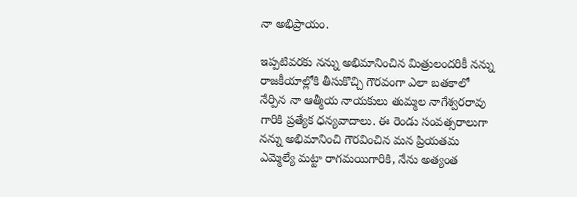నా అభిప్రాయం.

ఇప్పటివరకు నన్ను అభిమానించిన మిత్రులందరికీ నన్ను రాజకీయాల్లోకి తీసుకొచ్చి గౌరవంగా ఎలా బతకాలో నేర్పిన నా ఆత్మీయ నాయకులు తుమ్మల నాగేశ్వరరావు గారికి ప్రత్యేక ధన్యవాదాలు. ఈ రెండు సంవత్సరాలుగా నన్ను అభిమానించి గౌరవించిన మన ప్రియతమ ఎమ్మెల్యే మట్టా రాగమయిగారికి, నేను అత్యంత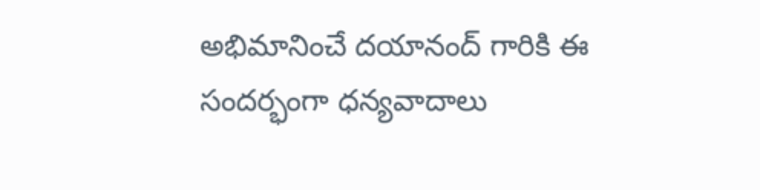అభిమానించే దయానంద్ గారికి ఈ సందర్భంగా ధన్యవాదాలు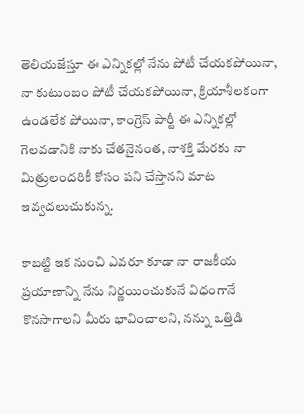తెలియజేస్తూ ఈ ఎన్నికల్లో నేను పోటీ చేయకపోయినా, నా కుటుంబం పోటీ చేయకపోయినా, క్రియాశీలకంగా ఉండలేక పోయినా, కాంగ్రెస్ పార్టీ ఈ ఎన్నికల్లో గెలవడానికి నాకు చేతనైనంత, నాశక్తి మేరకు నా మిత్రులందరికీ కోసం పని చేస్తానని మాట ఇవ్వదలుచుకున్న.

కాబట్టి ఇక నుంచి ఎవరూ కూడా నా రాజకీయ ప్రయాణాన్ని నేను నిర్ణయించుకునే విధంగానే కొనసాగాలని మీరు భావించాలని, నన్ను ఒత్తిడి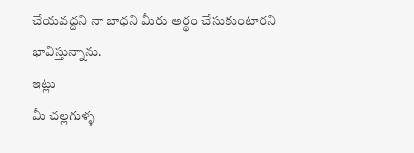చేయవద్దని నా బాధని మీరు అర్థం చేసుకుంటారని భావిస్తున్నాను.
ఇట్లు
మీ చల్లగుళ్ళ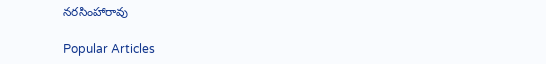నరసింహారావు

Popular Articles